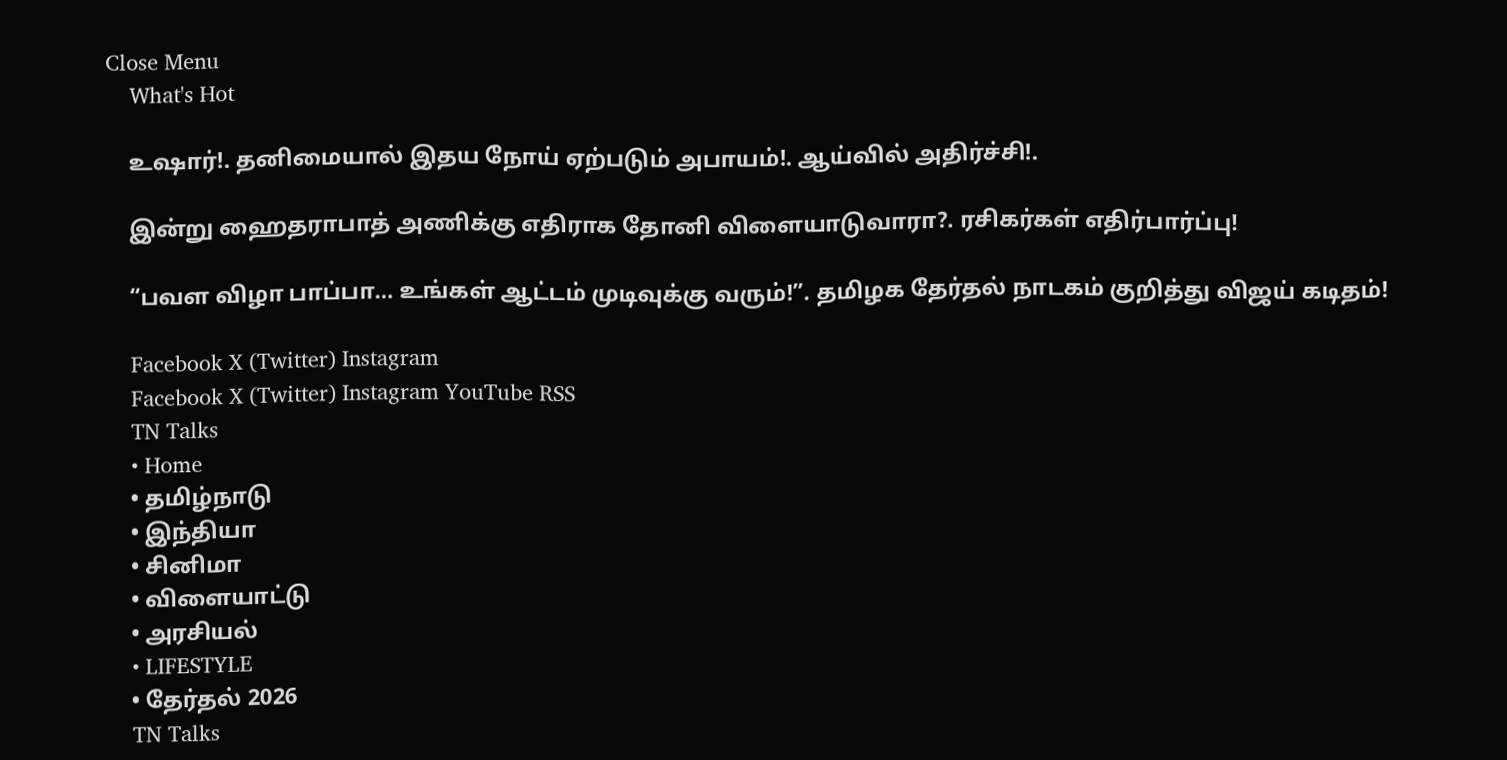Close Menu
    What's Hot

    உஷார்!. தனிமையால் இதய நோய் ஏற்படும் அபாயம்!. ஆய்வில் அதிர்ச்சி!.

    இன்று ஹைதராபாத் அணிக்கு எதிராக தோனி விளையாடுவாரா?. ரசிகர்கள் எதிர்பார்ப்பு!

    “பவள விழா பாப்பா… உங்கள் ஆட்டம் முடிவுக்கு வரும்!”. தமிழக தேர்தல் நாடகம் குறித்து விஜய் கடிதம்!

    Facebook X (Twitter) Instagram
    Facebook X (Twitter) Instagram YouTube RSS
    TN Talks
    • Home
    • தமிழ்நாடு
    • இந்தியா
    • சினிமா
    • விளையாட்டு
    • அரசியல்
    • LIFESTYLE
    • தேர்தல் 2026
    TN Talks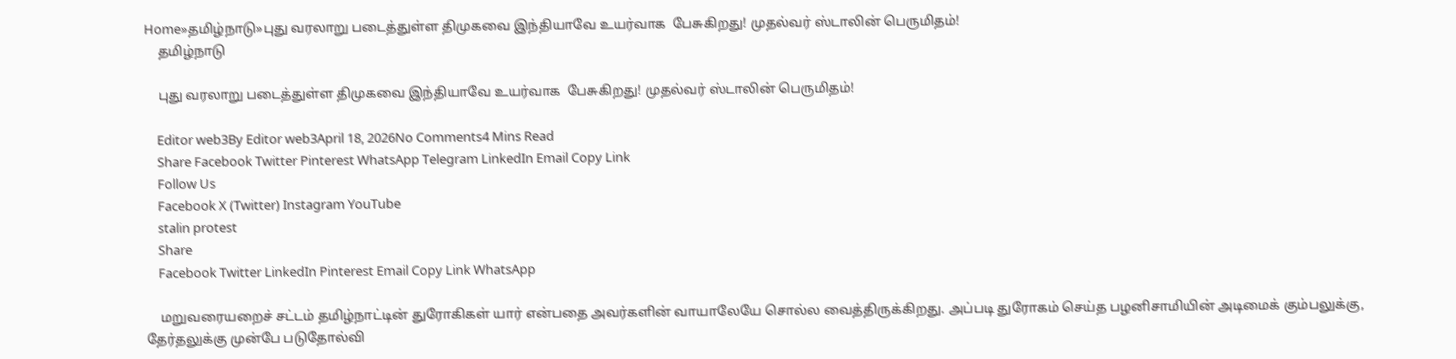Home»தமிழ்நாடு»புது வரலாறு படைத்துள்ள திமுகவை இந்தியாவே உயர்வாக  பேசுகிறது! முதல்வர் ஸ்டாலின் பெருமிதம்!
    தமிழ்நாடு

    புது வரலாறு படைத்துள்ள திமுகவை இந்தியாவே உயர்வாக  பேசுகிறது! முதல்வர் ஸ்டாலின் பெருமிதம்!

    Editor web3By Editor web3April 18, 2026No Comments4 Mins Read
    Share Facebook Twitter Pinterest WhatsApp Telegram LinkedIn Email Copy Link
    Follow Us
    Facebook X (Twitter) Instagram YouTube
    stalin protest
    Share
    Facebook Twitter LinkedIn Pinterest Email Copy Link WhatsApp

    மறுவரையறைச் சட்டம் தமிழ்நாட்டின் துரோகிகள் யார் என்பதை அவர்களின் வாயாலேயே சொல்ல வைத்திருக்கிறது. அப்படி துரோகம் செய்த பழனிசாமியின் அடிமைக் கும்பலுக்கு, தேர்தலுக்கு முன்பே படுதோல்வி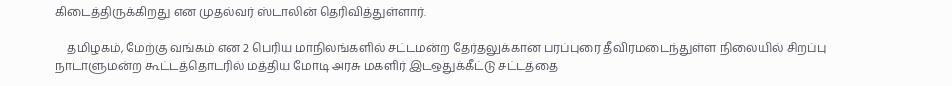கிடைத்திருக்கிறது என முதல்வர் ஸ்டாலின் தெரிவித்துள்ளார்.

    தமிழகம், மேற்கு வங்கம் என 2 பெரிய மாநிலங்களில் சட்டமன்ற தேர்தலுக்கான பரப்புரை தீவிரமடைந்துள்ள நிலையில் சிறப்பு நாடாளுமன்ற கூட்டத்தொடரில் மத்திய மோடி அரசு மகளிர் இடஒதுக்கீட்டு சட்டத்தை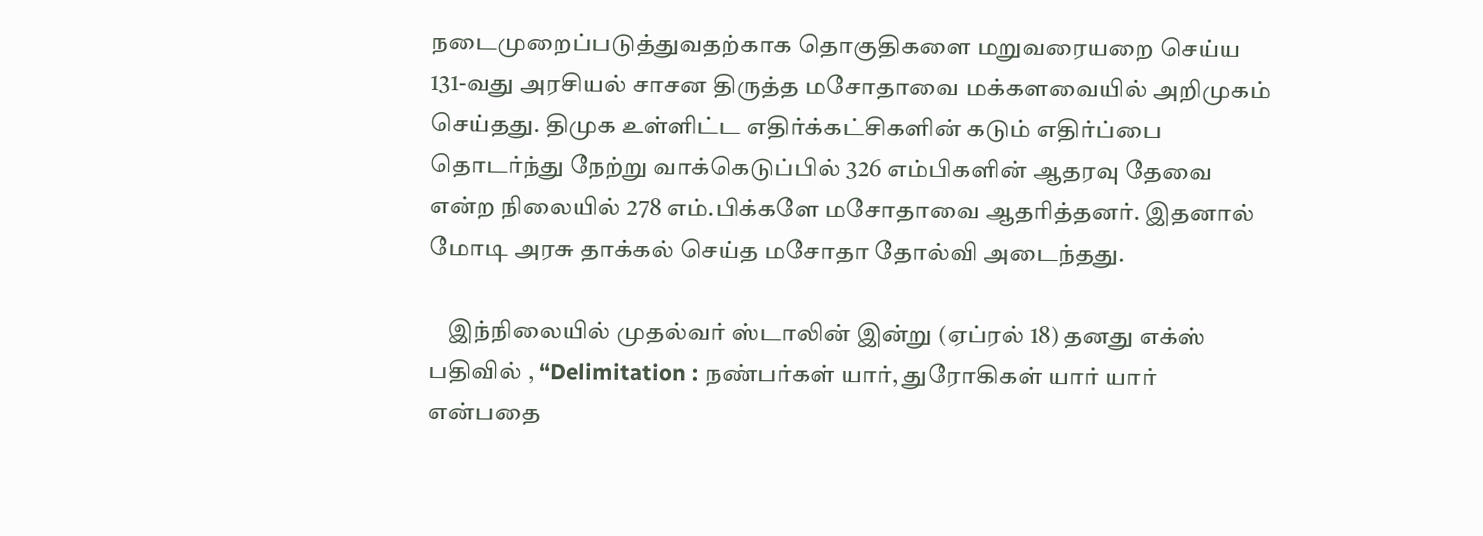நடைமுறைப்படுத்துவதற்காக தொகுதிகளை மறுவரையறை செய்ய 131-வது அரசியல் சாசன திருத்த மசோதாவை மக்களவையில் அறிமுகம் செய்தது. திமுக உள்ளிட்ட எதிர்க்கட்சிகளின் கடும் எதிர்ப்பை தொடர்ந்து நேற்று வாக்கெடுப்பில் 326 எம்பிகளின் ஆதரவு தேவை என்ற நிலையில் 278 எம்.பிக்களே மசோதாவை ஆதரித்தனர். இதனால் மோடி அரசு தாக்கல் செய்த மசோதா தோல்வி அடைந்தது.

    இந்நிலையில் முதல்வர் ஸ்டாலின் இன்று (ஏப்ரல் 18) தனது எக்ஸ் பதிவில் , “Delimitation : நண்பர்கள் யார், துரோகிகள் யார் யார் என்பதை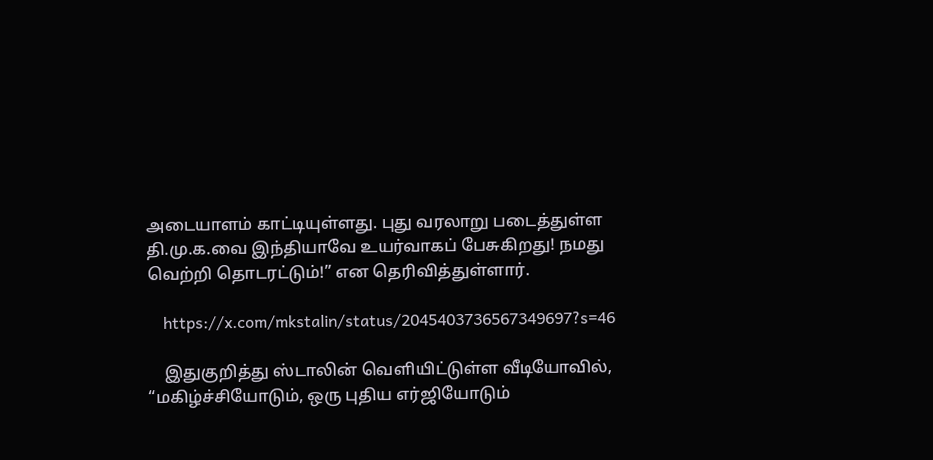அடையாளம் காட்டியுள்ளது. புது வரலாறு படைத்துள்ள தி.மு.க.வை இந்தியாவே உயர்வாகப் பேசுகிறது! நமது வெற்றி தொடரட்டும்!” என தெரிவித்துள்ளார்.

    https://x.com/mkstalin/status/2045403736567349697?s=46

    இதுகுறித்து ஸ்டாலின் வெளியிட்டுள்ள வீடியோவில், “மகிழ்ச்சியோடும், ஒரு புதிய எர்ஜியோடும்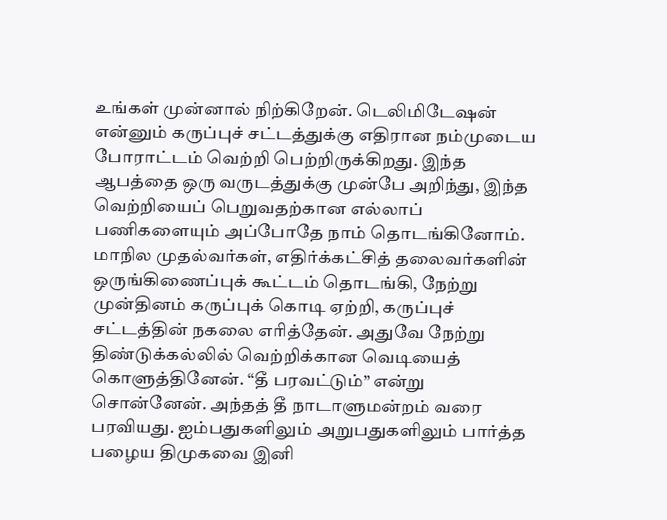உங்கள் முன்னால் நிற்கிறேன். டெலிமிடேஷன் என்னும் கருப்புச் சட்டத்துக்கு எதிரான நம்முடைய போராட்டம் வெற்றி பெற்றிருக்கிறது. இந்த ஆபத்தை ஒரு வருடத்துக்கு முன்பே அறிந்து, இந்த வெற்றியைப் பெறுவதற்கான எல்லாப் பணிகளையும் அப்போதே நாம் தொடங்கினோம். மாநில முதல்வர்கள், எதிர்க்கட்சித் தலைவர்களின் ஒருங்கிணைப்புக் கூட்டம் தொடங்கி, நேற்று முன்தினம் கருப்புக் கொடி ஏற்றி, கருப்புச் சட்டத்தின் நகலை எரித்தேன். அதுவே நேற்று திண்டுக்கல்லில் வெற்றிக்கான வெடியைத் கொளுத்தினேன். “தீ பரவட்டும்” என்று சொன்னேன். அந்தத் தீ நாடாளுமன்றம் வரை பரவியது. ஐம்பதுகளிலும் அறுபதுகளிலும் பார்த்த பழைய திமுகவை இனி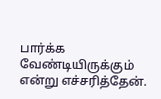பார்க்க வேண்டியிருக்கும் என்று எச்சரித்தேன்.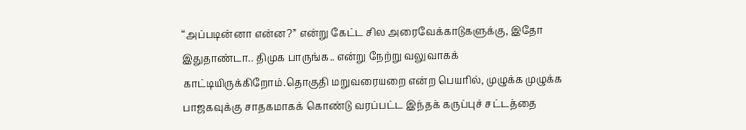“அப்படின்னா என்ன?” என்று கேட்ட சில அரைவேக்காடுகளுக்கு, இதோ இதுதாண்டா.. திமுக பாருங்க.. என்று நேற்று வலுவாகக் காட்டியிருக்கிறோம்.தொகுதி மறுவரையறை என்ற பெயரில், முழுக்க முழுக்க பாஜகவுக்கு சாதகமாகக் கொண்டு வரப்பட்ட இந்தக் கருப்புச் சட்டத்தை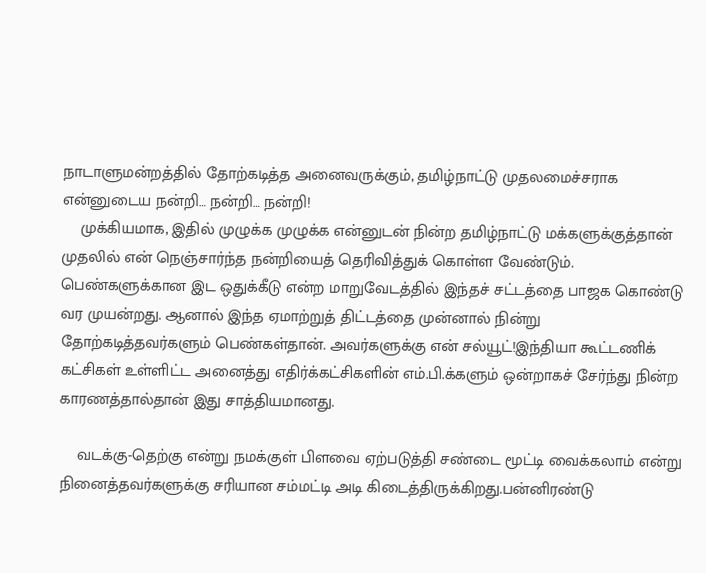நாடாளுமன்றத்தில் தோற்கடித்த அனைவருக்கும், தமிழ்நாட்டு முதலமைச்சராக என்னுடைய நன்றி… நன்றி… நன்றி!
    முக்கியமாக, இதில் முழுக்க முழுக்க என்னுடன் நின்ற தமிழ்நாட்டு மக்களுக்குத்தான் முதலில் என் நெஞ்சார்ந்த நன்றியைத் தெரிவித்துக் கொள்ள வேண்டும். பெண்களுக்கான இட ஒதுக்கீடு என்ற மாறுவேடத்தில் இந்தச் சட்டத்தை பாஜக கொண்டு வர முயன்றது. ஆனால் இந்த ஏமாற்றுத் திட்டத்தை முன்னால் நின்று தோற்கடித்தவர்களும் பெண்கள்தான். அவர்களுக்கு என் சல்யூட்!இந்தியா கூட்டணிக் கட்சிகள் உள்ளிட்ட அனைத்து எதிர்க்கட்சிகளின் எம்.பி.க்களும் ஒன்றாகச் சேர்ந்து நின்ற காரணத்தால்தான் இது சாத்தியமானது.

    வடக்கு-தெற்கு என்று நமக்குள் பிளவை ஏற்படுத்தி சண்டை மூட்டி வைக்கலாம் என்று நினைத்தவர்களுக்கு சரியான சம்மட்டி அடி கிடைத்திருக்கிறது.பன்னிரண்டு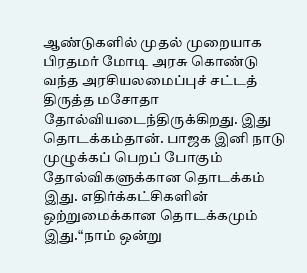ஆண்டுகளில் முதல் முறையாக பிரதமர் மோடி அரசு கொண்டு வந்த அரசியலமைப்புச் சட்டத் திருத்த மசோதா தோல்வியடைந்திருக்கிறது. இது தொடக்கம்தான். பாஜக இனி நாடு முழுக்கப் பெறப் போகும் தோல்விகளுக்கான தொடக்கம் இது. எதிர்க்கட்சிகளின் ஒற்றுமைக்கான தொடக்கமும் இது.“நாம் ஒன்று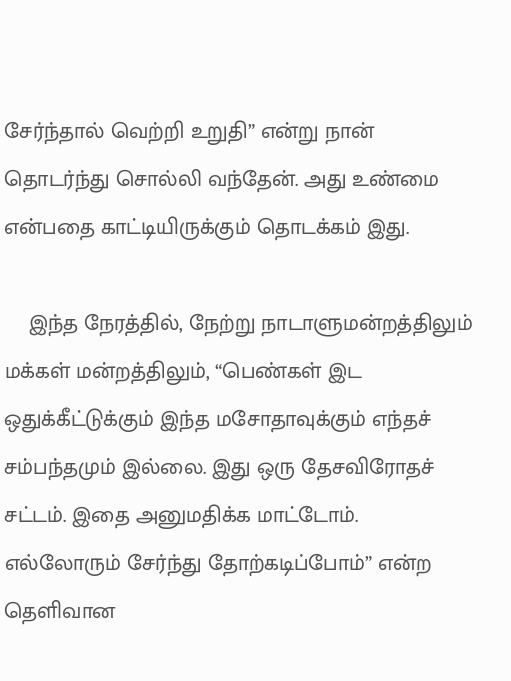சேர்ந்தால் வெற்றி உறுதி” என்று நான் தொடர்ந்து சொல்லி வந்தேன். அது உண்மை என்பதை காட்டியிருக்கும் தொடக்கம் இது.

    இந்த நேரத்தில், நேற்று நாடாளுமன்றத்திலும் மக்கள் மன்றத்திலும், “பெண்கள் இட ஒதுக்கீட்டுக்கும் இந்த மசோதாவுக்கும் எந்தச் சம்பந்தமும் இல்லை. இது ஒரு தேசவிரோதச் சட்டம். இதை அனுமதிக்க மாட்டோம். எல்லோரும் சேர்ந்து தோற்கடிப்போம்” என்ற தெளிவான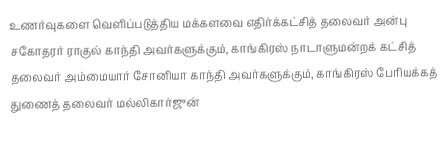உணர்வுகளை வெளிப்படுத்திய மக்களவை எதிர்க்கட்சித் தலைவர் அன்பு சகோதரர் ராகுல் காந்தி அவர்களுக்கும், காங்கிரஸ் நாடாளுமன்றக் கட்சித் தலைவர் அம்மையார் சோனியா காந்தி அவர்களுக்கும், காங்கிரஸ் பேரியக்கத் துணைத் தலைவர் மல்லிகார்ஜுன்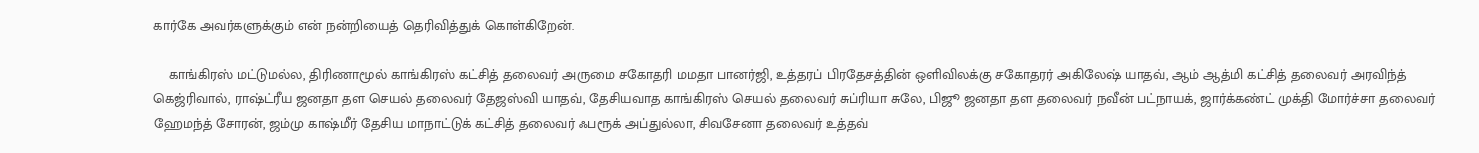கார்கே அவர்களுக்கும் என் நன்றியைத் தெரிவித்துக் கொள்கிறேன்.

    காங்கிரஸ் மட்டுமல்ல, திரிணாமூல் காங்கிரஸ் கட்சித் தலைவர் அருமை சகோதரி மமதா பானர்ஜி, உத்தரப் பிரதேசத்தின் ஒளிவிலக்கு சகோதரர் அகிலேஷ் யாதவ், ஆம் ஆத்மி கட்சித் தலைவர் அரவிந்த் கெஜ்ரிவால், ராஷ்ட்ரீய ஜனதா தள செயல் தலைவர் தேஜஸ்வி யாதவ், தேசியவாத காங்கிரஸ் செயல் தலைவர் சுப்ரியா சுலே, பிஜூ ஜனதா தள தலைவர் நவீன் பட்நாயக், ஜார்க்கண்ட் முக்தி மோர்ச்சா தலைவர் ஹேமந்த் சோரன், ஜம்மு காஷ்மீர் தேசிய மாநாட்டுக் கட்சித் தலைவர் ஃபரூக் அப்துல்லா, சிவசேனா தலைவர் உத்தவ்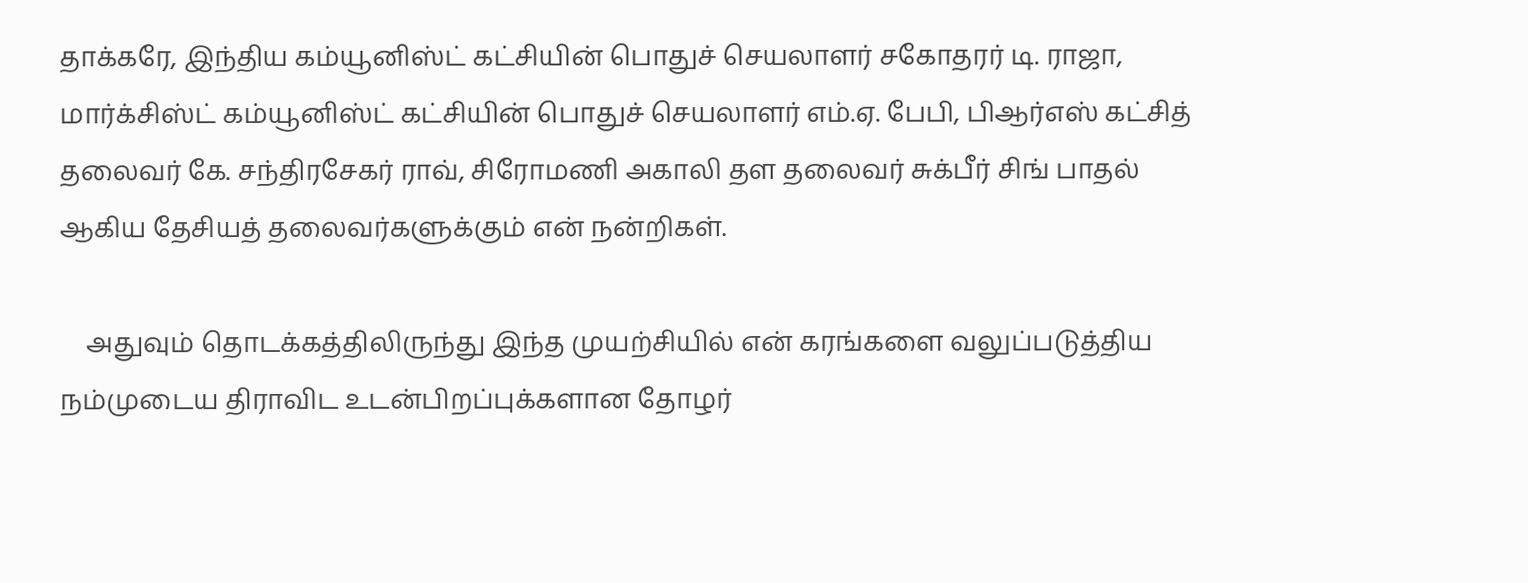தாக்கரே, இந்திய கம்யூனிஸ்ட் கட்சியின் பொதுச் செயலாளர் சகோதரர் டி. ராஜா, மார்க்சிஸ்ட் கம்யூனிஸ்ட் கட்சியின் பொதுச் செயலாளர் எம்.ஏ. பேபி, பிஆர்எஸ் கட்சித் தலைவர் கே. சந்திரசேகர் ராவ், சிரோமணி அகாலி தள தலைவர் சுக்பீர் சிங் பாதல் ஆகிய தேசியத் தலைவர்களுக்கும் என் நன்றிகள்.

    அதுவும் தொடக்கத்திலிருந்து இந்த முயற்சியில் என் கரங்களை வலுப்படுத்திய நம்முடைய திராவிட உடன்பிறப்புக்களான தோழர்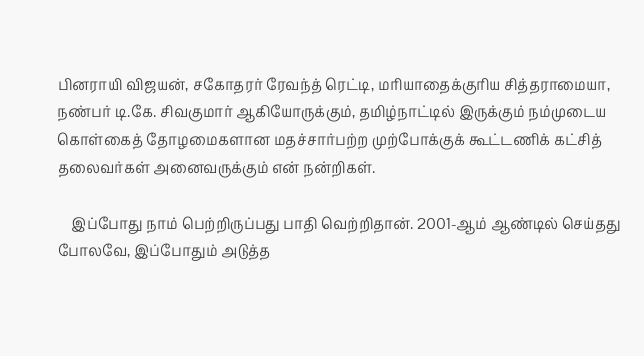பினராயி விஜயன், சகோதரர் ரேவந்த் ரெட்டி, மரியாதைக்குரிய சித்தராமையா, நண்பர் டி.கே. சிவகுமார் ஆகியோருக்கும், தமிழ்நாட்டில் இருக்கும் நம்முடைய கொள்கைத் தோழமைகளான மதச்சார்பற்ற முற்போக்குக் கூட்டணிக் கட்சித் தலைவர்கள் அனைவருக்கும் என் நன்றிகள்.

    இப்போது நாம் பெற்றிருப்பது பாதி வெற்றிதான். 2001-ஆம் ஆண்டில் செய்தது போலவே, இப்போதும் அடுத்த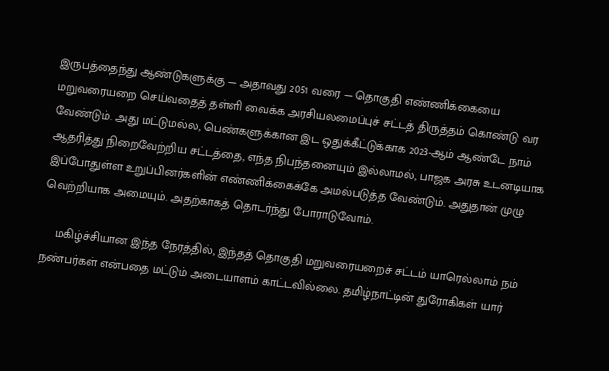இருபத்தைந்து ஆண்டுகளுக்கு — அதாவது 2051 வரை — தொகுதி எண்ணிக்கையை மறுவரையறை செய்வதைத் தள்ளி வைக்க அரசியலமைப்புச் சட்டத் திருத்தம் கொண்டு வர வேண்டும். அது மட்டுமல்ல, பெண்களுக்கான இட ஒதுக்கீட்டுக்காக 2023-ஆம் ஆண்டே நாம் ஆதரித்து நிறைவேற்றிய சட்டத்தை, எந்த நிபந்தனையும் இல்லாமல், பாஜக அரசு உடனடியாக இப்போதுள்ள உறுப்பினர்களின் எண்ணிக்கைக்கே அமல்படுத்த வேண்டும். அதுதான் முழு வெற்றியாக அமையும். அதற்காகத் தொடர்ந்து போராடுவோம்.

    மகிழ்ச்சியான இந்த நேரத்தில், இந்தத் தொகுதி மறுவரையறைச் சட்டம் யாரெல்லாம் நம் நண்பர்கள் என்பதை மட்டும் அடையாளம் காட்டவில்லை. தமிழ்நாட்டின் துரோகிகள் யார்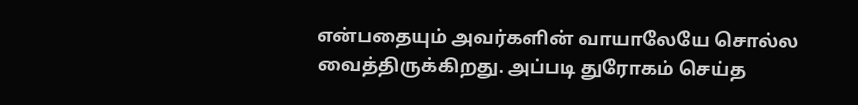என்பதையும் அவர்களின் வாயாலேயே சொல்ல வைத்திருக்கிறது. அப்படி துரோகம் செய்த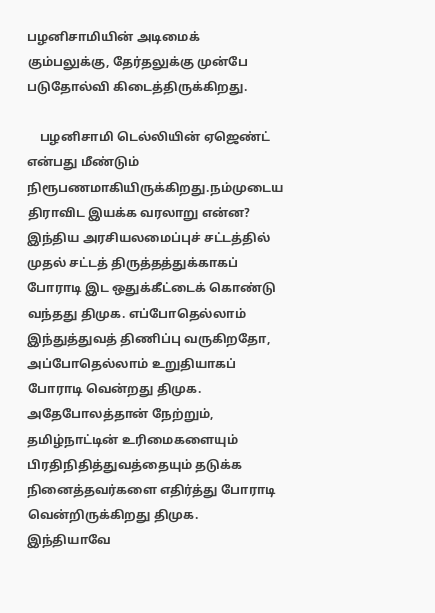பழனிசாமியின் அடிமைக் கும்பலுக்கு, தேர்தலுக்கு முன்பே படுதோல்வி கிடைத்திருக்கிறது.

    பழனிசாமி டெல்லியின் ஏஜெண்ட் என்பது மீண்டும் நிரூபணமாகியிருக்கிறது.நம்முடைய திராவிட இயக்க வரலாறு என்ன? இந்திய அரசியலமைப்புச் சட்டத்தில் முதல் சட்டத் திருத்தத்துக்காகப் போராடி இட ஒதுக்கீட்டைக் கொண்டு வந்தது திமுக. எப்போதெல்லாம் இந்துத்துவத் திணிப்பு வருகிறதோ, அப்போதெல்லாம் உறுதியாகப் போராடி வென்றது திமுக. அதேபோலத்தான் நேற்றும், தமிழ்நாட்டின் உரிமைகளையும் பிரதிநிதித்துவத்தையும் தடுக்க நினைத்தவர்களை எதிர்த்து போராடி வென்றிருக்கிறது திமுக. இந்தியாவே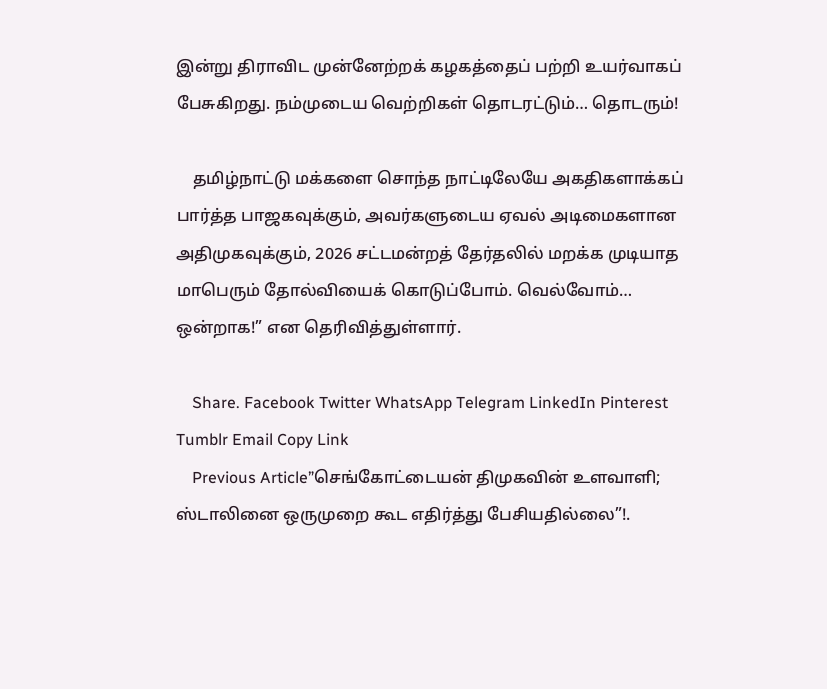இன்று திராவிட முன்னேற்றக் கழகத்தைப் பற்றி உயர்வாகப் பேசுகிறது. நம்முடைய வெற்றிகள் தொடரட்டும்… தொடரும்!

    தமிழ்நாட்டு மக்களை சொந்த நாட்டிலேயே அகதிகளாக்கப் பார்த்த பாஜகவுக்கும், அவர்களுடைய ஏவல் அடிமைகளான அதிமுகவுக்கும், 2026 சட்டமன்றத் தேர்தலில் மறக்க முடியாத மாபெரும் தோல்வியைக் கொடுப்போம். வெல்வோம்… ஒன்றாக!” என தெரிவித்துள்ளார்.

    Share. Facebook Twitter WhatsApp Telegram LinkedIn Pinterest Tumblr Email Copy Link
    Previous Article”செங்கோட்டையன் திமுகவின் உளவாளி; ஸ்டாலினை ஒருமுறை கூட எதிர்த்து பேசியதில்லை”!.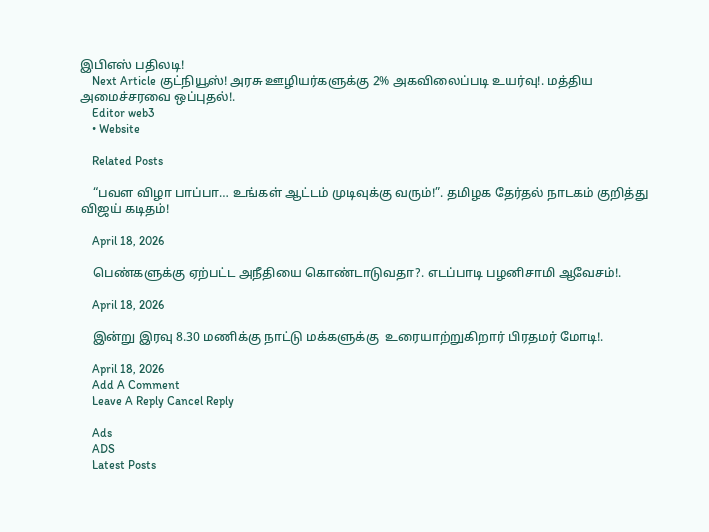இபிஎஸ் பதிலடி!
    Next Article குட்நியூஸ்! அரசு ஊழியர்களுக்கு 2% அகவிலைப்படி உயர்வு!. மத்திய அமைச்சரவை ஒப்புதல்!.
    Editor web3
    • Website

    Related Posts

    “பவள விழா பாப்பா… உங்கள் ஆட்டம் முடிவுக்கு வரும்!”. தமிழக தேர்தல் நாடகம் குறித்து விஜய் கடிதம்!

    April 18, 2026

    பெண்களுக்கு ஏற்பட்ட அநீதியை கொண்டாடுவதா?. எடப்பாடி பழனிசாமி ஆவேசம்!.

    April 18, 2026

    இன்று இரவு 8.30 மணிக்கு நாட்டு மக்களுக்கு  உரையாற்றுகிறார் பிரதமர் மோடி!.

    April 18, 2026
    Add A Comment
    Leave A Reply Cancel Reply

    Ads
    ADS
    Latest Posts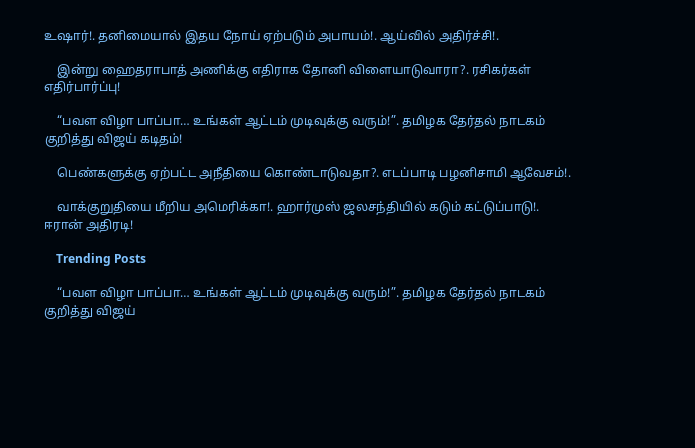உஷார்!. தனிமையால் இதய நோய் ஏற்படும் அபாயம்!. ஆய்வில் அதிர்ச்சி!.

    இன்று ஹைதராபாத் அணிக்கு எதிராக தோனி விளையாடுவாரா?. ரசிகர்கள் எதிர்பார்ப்பு!

    “பவள விழா பாப்பா… உங்கள் ஆட்டம் முடிவுக்கு வரும்!”. தமிழக தேர்தல் நாடகம் குறித்து விஜய் கடிதம்!

    பெண்களுக்கு ஏற்பட்ட அநீதியை கொண்டாடுவதா?. எடப்பாடி பழனிசாமி ஆவேசம்!.

    வாக்குறுதியை மீறிய அமெரிக்கா!. ஹார்முஸ் ஜலசந்தியில் கடும் கட்டுப்பாடு!. ஈரான் அதிரடி!

    Trending Posts

    “பவள விழா பாப்பா… உங்கள் ஆட்டம் முடிவுக்கு வரும்!”. தமிழக தேர்தல் நாடகம் குறித்து விஜய்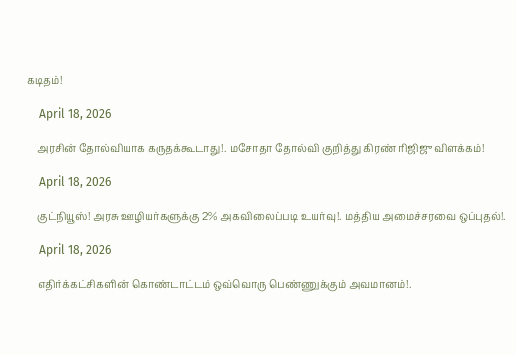கடிதம்!

    April 18, 2026

    அரசின் தோல்வியாக கருதக்கூடாது!. மசோதா தோல்வி குறித்து கிரண் ரிஜிஜு விளக்கம்!

    April 18, 2026

    குட்நியூஸ்! அரசு ஊழியர்களுக்கு 2% அகவிலைப்படி உயர்வு!. மத்திய அமைச்சரவை ஒப்புதல்!.

    April 18, 2026

    எதிர்க்கட்சிகளின் கொண்டாட்டம் ஒவ்வொரு பெண்ணுக்கும் அவமானம்!.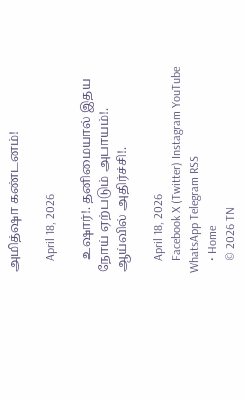அமித்ஷா கண்டனம்!

    April 18, 2026

    உஷார்!. தனிமையால் இதய நோய் ஏற்படும் அபாயம்!. ஆய்வில் அதிர்ச்சி!.

    April 18, 2026
    Facebook X (Twitter) Instagram YouTube WhatsApp Telegram RSS
    • Home
    © 2026 TN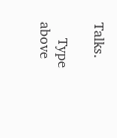Talks.

    Type above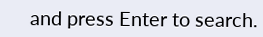and press Enter to search.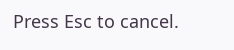Press Esc to cancel.